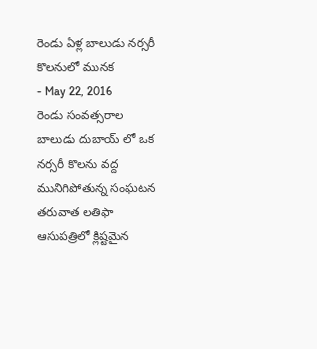రెండు ఏళ్ల బాలుడు నర్సరీ కొలనులో మునక
- May 22, 2016
రెండు సంవత్సరాల బాలుడు దుబాయ్ లో ఒక నర్సరీ కొలను వద్ద మునిగిపోతున్న సంఘటన తరువాత లతిఫా ఆసుపత్రిలో క్లిష్టమైన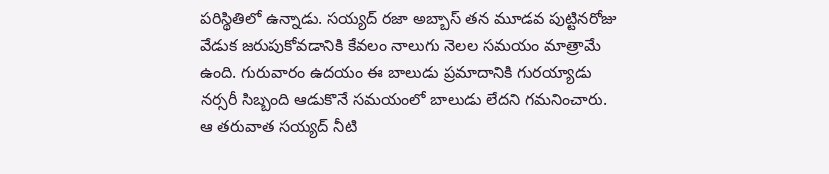పరిస్థితిలో ఉన్నాడు. సయ్యద్ రజా అబ్బాస్ తన మూడవ పుట్టినరోజు వేడుక జరుపుకోవడానికి కేవలం నాలుగు నెలల సమయం మాత్రామే ఉంది. గురువారం ఉదయం ఈ బాలుడు ప్రమాదానికి గురయ్యాడు నర్సరీ సిబ్బంది ఆడుకొనే సమయంలో బాలుడు లేదని గమనించారు. ఆ తరువాత సయ్యద్ నీటి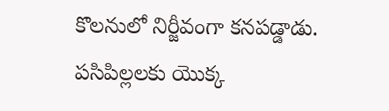కొలనులో నిర్జీవంగా కనపడ్డాడు. పసిపిల్లలకు యొక్క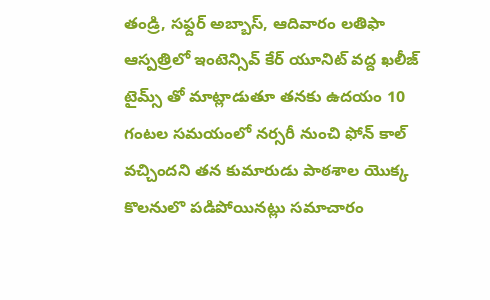తండ్రి, సఫ్దర్ అబ్బాస్, ఆదివారం లతిఫా ఆస్పత్రిలో ఇంటెన్సివ్ కేర్ యూనిట్ వద్ద ఖలీజ్ టైమ్స్ తో మాట్లాడుతూ తనకు ఉదయం 10 గంటల సమయంలో నర్సరీ నుంచి ఫోన్ కాల్ వచ్చిందని తన కుమారుడు పాఠశాల యొక్క కొలనులొ పడిపోయినట్లు సమాచారం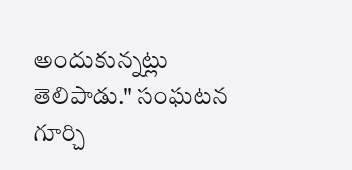అందుకున్నట్లు తెలిపాడు." సంఘటన గూర్చి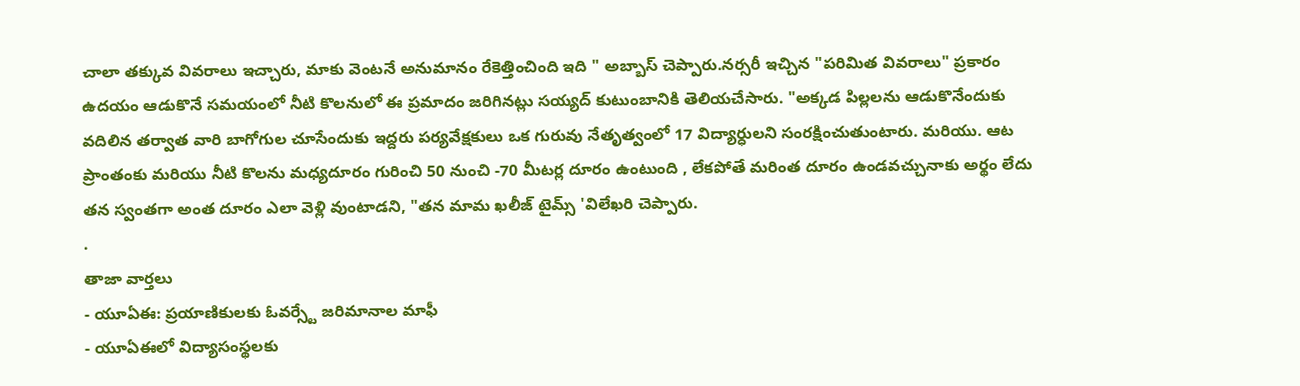చాలా తక్కువ వివరాలు ఇచ్చారు, మాకు వెంటనే అనుమానం రేకెత్తించింది ఇది " అబ్బాస్ చెప్పారు.నర్సరీ ఇచ్చిన "పరిమిత వివరాలు" ప్రకారం ఉదయం ఆడుకొనే సమయంలో నీటి కొలనులో ఈ ప్రమాదం జరిగినట్లు సయ్యద్ కుటుంబానికి తెలియచేసారు. "అక్కడ పిల్లలను ఆడుకొనేందుకు వదిలిన తర్వాత వారి బాగోగుల చూసేందుకు ఇద్దరు పర్యవేక్షకులు ఒక గురువు నేతృత్వంలో 17 విద్యార్ధులని సంరక్షించుతుంటారు. మరియు. ఆట ప్రాంతంకు మరియు నీటి కొలను మధ్యదూరం గురించి 50 నుంచి -70 మీటర్ల దూరం ఉంటుంది , లేకపోతే మరింత దూరం ఉండవచ్చునాకు అర్థం లేదు తన స్వంతగా అంత దూరం ఎలా వెళ్లి వుంటాడని, "తన మామ ఖలీజ్ టైమ్స్ 'విలేఖరి చెప్పారు.
.
తాజా వార్తలు
- యూఏఈ: ప్రయాణికులకు ఓవర్స్టే జరిమానాల మాఫీ
- యూఏఈలో విద్యాసంస్థలకు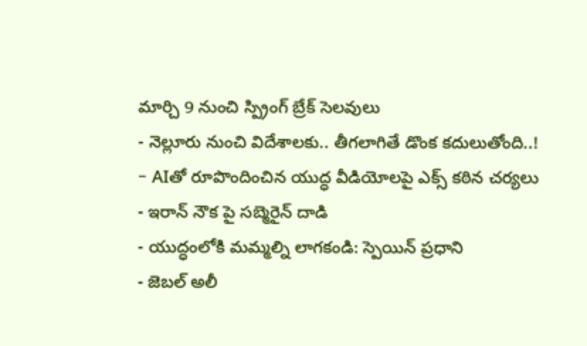మార్చి 9 నుంచి స్ప్రింగ్ బ్రేక్ సెలవులు
- నెల్లూరు నుంచి విదేశాలకు.. తీగలాగితే డొంక కదులుతోంది..!
- AIతో రూపొందించిన యుద్ధ వీడియోలపై ఎక్స్ కఠిన చర్యలు
- ఇరాన్ నౌక పై సబ్మెరైన్ దాడి
- యుద్ధంలోకి మమ్మల్ని లాగకండి: స్పెయిన్ ప్రధాని
- జెబల్ అలీ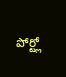పోర్ట్లో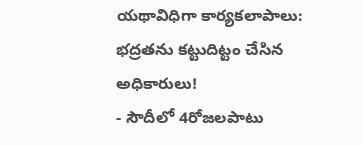యథావిధిగా కార్యకలాపాలు: భద్రతను కట్టుదిట్టం చేసిన అధికారులు!
- సౌదీలో 4రోజలపాటు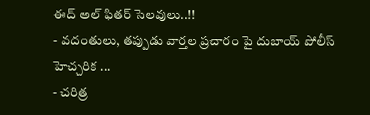ఈద్ అల్ ఫితర్ సెలవులు..!!
- వదంతులు, తప్పుడు వార్తల ప్రచారం పై దుబాయ్ పోలీస్ హెచ్చరిక ...
- చరిత్ర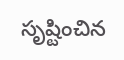సృష్టించిన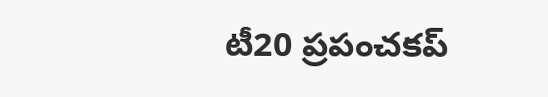టీ20 ప్రపంచకప్